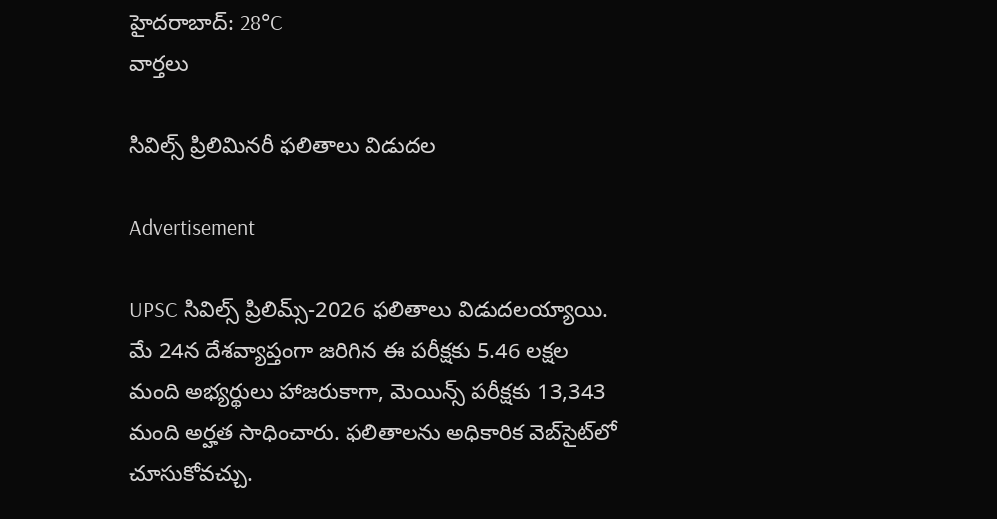హైదరాబాద్: 28°C
వార్తలు

సివిల్స్ ప్రిలిమినరీ ఫలితాలు విడుదల

Advertisement

UPSC సివిల్స్ ప్రిలిమ్స్-2026 ఫలితాలు విడుదలయ్యాయి. మే 24న దేశవ్యాప్తంగా జరిగిన ఈ పరీక్షకు 5.46 లక్షల మంది అభ్యర్థులు హాజరుకాగా, మెయిన్స్ పరీక్షకు 13,343 మంది అర్హత సాధించారు. ఫలితాలను అధికారిక వెబ్‌సైట్‌లో చూసుకోవచ్చు.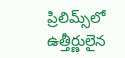ప్రిలిమ్స్‌లో ఉత్తీర్ణులైన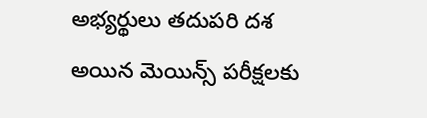అభ్యర్థులు తదుపరి దశ అయిన మెయిన్స్ పరీక్షలకు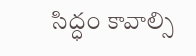సిద్ధం కావాల్సి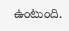ఉంటుంది.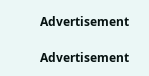Advertisement

Advertisement